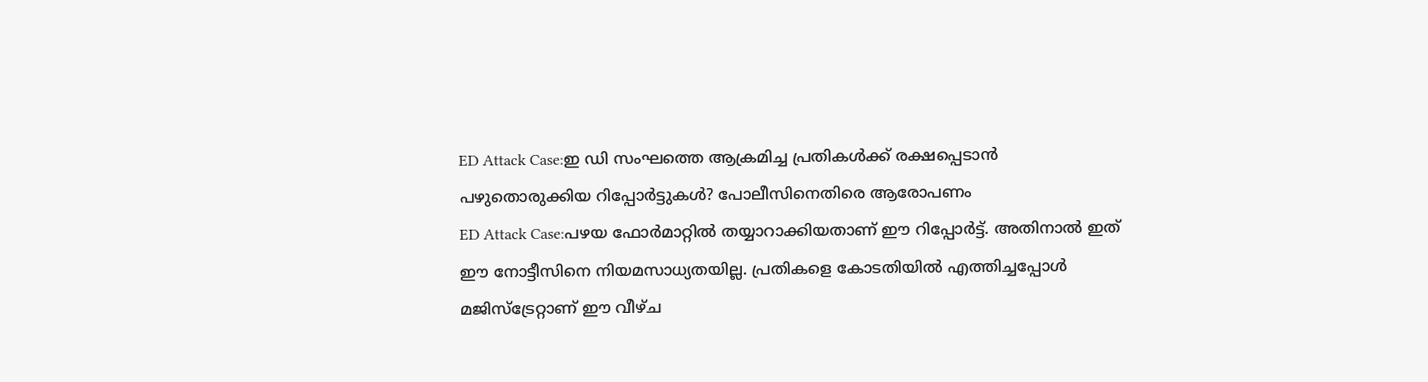ED Attack Case:ഇ ഡി സംഘത്തെ ആക്രമിച്ച പ്രതികൾക്ക് രക്ഷപ്പെടാൻ പഴുതൊരുക്കിയ റിപ്പോർട്ടുകൾ? പോലീസിനെതിരെ ആരോപണം
ED Attack Case:പഴയ ഫോർമാറ്റിൽ തയ്യാറാക്കിയതാണ് ഈ റിപ്പോർട്ട്. അതിനാൽ ഇത് ഈ നോട്ടീസിനെ നിയമസാധ്യതയില്ല. പ്രതികളെ കോടതിയിൽ എത്തിച്ചപ്പോൾ മജിസ്ട്രേറ്റാണ് ഈ വീഴ്ച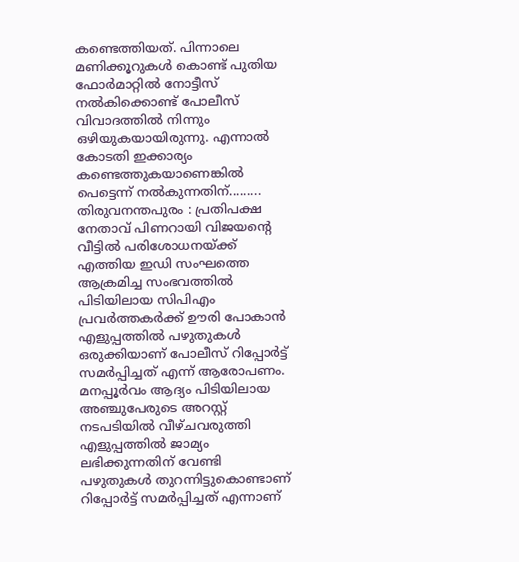കണ്ടെത്തിയത്. പിന്നാലെ മണിക്കൂറുകൾ കൊണ്ട് പുതിയ ഫോർമാറ്റിൽ നോട്ടീസ് നൽകിക്കൊണ്ട് പോലീസ് വിവാദത്തിൽ നിന്നും ഒഴിയുകയായിരുന്നു. എന്നാൽ കോടതി ഇക്കാര്യം കണ്ടെത്തുകയാണെങ്കിൽ പെട്ടെന്ന് നൽകുന്നതിന്.........
തിരുവനന്തപുരം : പ്രതിപക്ഷ നേതാവ് പിണറായി വിജയന്റെ വീട്ടിൽ പരിശോധനയ്ക്ക് എത്തിയ ഇഡി സംഘത്തെ ആക്രമിച്ച സംഭവത്തിൽ പിടിയിലായ സിപിഎം പ്രവർത്തകർക്ക് ഊരി പോകാൻ എളുപ്പത്തിൽ പഴുതുകൾ ഒരുക്കിയാണ് പോലീസ് റിപ്പോർട്ട് സമർപ്പിച്ചത് എന്ന് ആരോപണം.
മനപ്പൂർവം ആദ്യം പിടിയിലായ അഞ്ചുപേരുടെ അറസ്റ്റ് നടപടിയിൽ വീഴ്ചവരുത്തി
എളുപ്പത്തിൽ ജാമ്യം ലഭിക്കുന്നതിന് വേണ്ടി പഴുതുകൾ തുറന്നിട്ടുകൊണ്ടാണ് റിപ്പോർട്ട് സമർപ്പിച്ചത് എന്നാണ്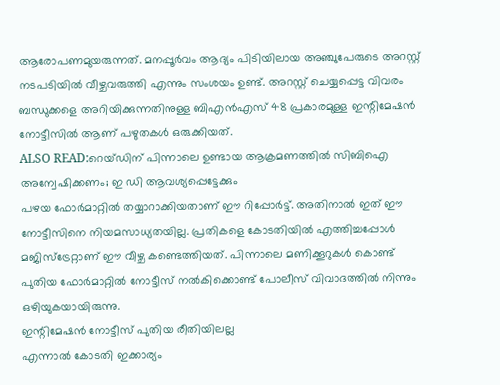ആരോപണമുയരുന്നത്. മനപ്പൂർവം ആദ്യം പിടിയിലായ അഞ്ചുപേരുടെ അറസ്റ്റ് നടപടിയിൽ വീഴ്ചവരുത്തി എന്നും സംശയം ഉണ്ട്. അറസ്റ്റ് ചെയ്യപ്പെട്ട വിവരം ബന്ധുക്കളെ അറിയിക്കുന്നതിനുള്ള ബിഎൻഎസ് 48 പ്രകാരമുള്ള ഇന്റിമേഷൻ നോട്ടീസിൽ ആണ് പഴുതകൾ ഒരുക്കിയത്.
ALSO READ:റെയ്ഡിന് പിന്നാലെ ഉണ്ടായ ആക്രമണത്തിൽ സിബിഐ അന്വേഷിക്കണം; ഇ ഡി ആവശ്യപ്പെട്ടേക്കും
പഴയ ഫോർമാറ്റിൽ തയ്യാറാക്കിയതാണ് ഈ റിപ്പോർട്ട്. അതിനാൽ ഇത് ഈ നോട്ടീസിനെ നിയമസാധ്യതയില്ല. പ്രതികളെ കോടതിയിൽ എത്തിച്ചപ്പോൾ മജിസ്ട്രേറ്റാണ് ഈ വീഴ്ച കണ്ടെത്തിയത്. പിന്നാലെ മണിക്കൂറുകൾ കൊണ്ട് പുതിയ ഫോർമാറ്റിൽ നോട്ടീസ് നൽകിക്കൊണ്ട് പോലീസ് വിവാദത്തിൽ നിന്നും ഒഴിയുകയായിരുന്നു.
ഇന്റിമേഷൻ നോട്ടീസ് പുതിയ രീതിയിലല്ല
എന്നാൽ കോടതി ഇക്കാര്യം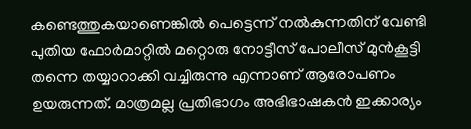കണ്ടെത്തുകയാണെങ്കിൽ പെട്ടെന്ന് നൽകുന്നതിന് വേണ്ടി പുതിയ ഫോർമാറ്റിൽ മറ്റൊരു നോട്ടീസ് പോലീസ് മുൻകൂട്ടി തന്നെ തയ്യാറാക്കി വച്ചിരുന്നു എന്നാണ് ആരോപണം ഉയരുന്നത്. മാത്രമല്ല പ്രതിഭാഗം അഭിഭാഷകൻ ഇക്കാര്യം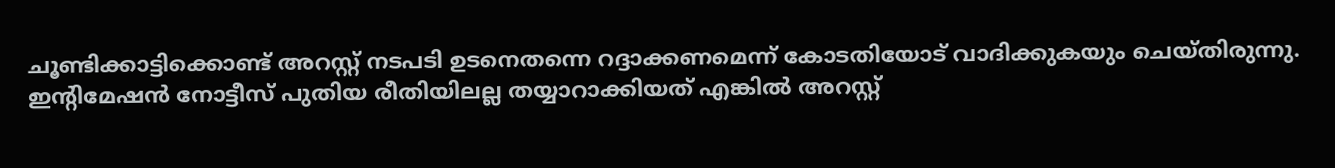ചൂണ്ടിക്കാട്ടിക്കൊണ്ട് അറസ്റ്റ് നടപടി ഉടനെതന്നെ റദ്ദാക്കണമെന്ന് കോടതിയോട് വാദിക്കുകയും ചെയ്തിരുന്നു.
ഇന്റിമേഷൻ നോട്ടീസ് പുതിയ രീതിയിലല്ല തയ്യാറാക്കിയത് എങ്കിൽ അറസ്റ്റ്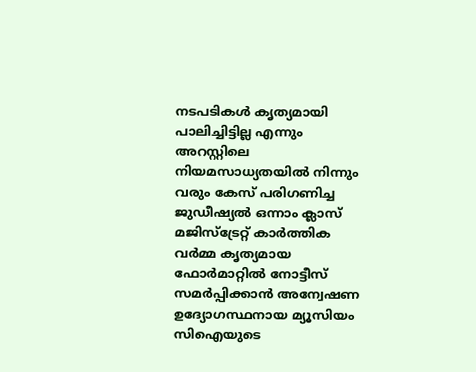നടപടികൾ കൃത്യമായി പാലിച്ചിട്ടില്ല എന്നും അറസ്റ്റിലെ നിയമസാധ്യതയിൽ നിന്നും വരും കേസ് പരിഗണിച്ച ജുഡീഷ്യൽ ഒന്നാം ക്ലാസ് മജിസ്ട്രേറ്റ് കാർത്തിക വർമ്മ കൃത്യമായ ഫോർമാറ്റിൽ നോട്ടീസ് സമർപ്പിക്കാൻ അന്വേഷണ ഉദ്യോഗസ്ഥനായ മ്യൂസിയം സിഐയുടെ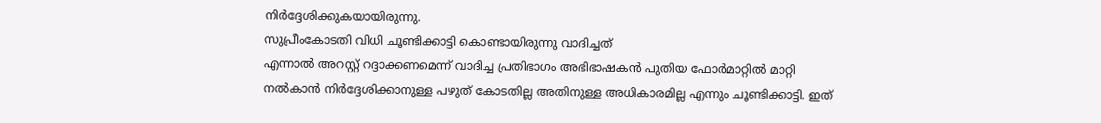നിർദ്ദേശിക്കുകയായിരുന്നു.
സുപ്രീംകോടതി വിധി ചൂണ്ടിക്കാട്ടി കൊണ്ടായിരുന്നു വാദിച്ചത്
എന്നാൽ അറസ്റ്റ് റദ്ദാക്കണമെന്ന് വാദിച്ച പ്രതിഭാഗം അഭിഭാഷകൻ പുതിയ ഫോർമാറ്റിൽ മാറ്റി നൽകാൻ നിർദ്ദേശിക്കാനുള്ള പഴുത് കോടതില്ല അതിനുള്ള അധികാരമില്ല എന്നും ചൂണ്ടിക്കാട്ടി. ഇത്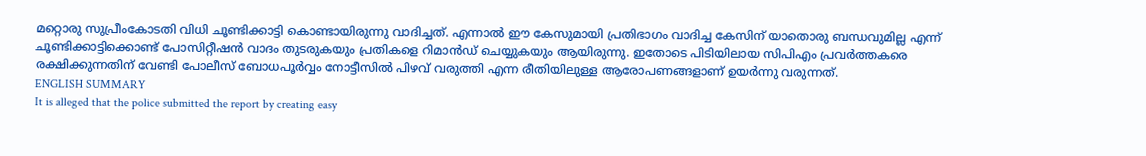മറ്റൊരു സുപ്രീംകോടതി വിധി ചൂണ്ടിക്കാട്ടി കൊണ്ടായിരുന്നു വാദിച്ചത്. എന്നാൽ ഈ കേസുമായി പ്രതിഭാഗം വാദിച്ച കേസിന് യാതൊരു ബന്ധവുമില്ല എന്ന് ചൂണ്ടിക്കാട്ടിക്കൊണ്ട് പോസിറ്റീഷൻ വാദം തുടരുകയും പ്രതികളെ റിമാൻഡ് ചെയ്യുകയും ആയിരുന്നു. ഇതോടെ പിടിയിലായ സിപിഎം പ്രവർത്തകരെ രക്ഷിക്കുന്നതിന് വേണ്ടി പോലീസ് ബോധപൂർവ്വം നോട്ടീസിൽ പിഴവ് വരുത്തി എന്ന രീതിയിലുള്ള ആരോപണങ്ങളാണ് ഉയർന്നു വരുന്നത്.
ENGLISH SUMMARY
It is alleged that the police submitted the report by creating easy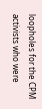loopholes for the CPM activists who were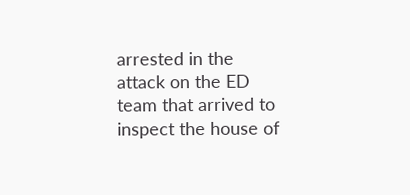arrested in the attack on the ED team that arrived to inspect the house of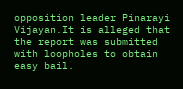opposition leader Pinarayi Vijayan.It is alleged that the report was submitted with loopholes to obtain easy bail.